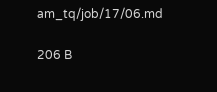am_tq/job/17/06.md

206 B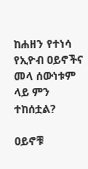ከሐዘን የተነሳ የኢዮብ ዐይኖችና መላ ሰውነቱም ላይ ምን ተከሰቷል?

ዐይኖቹ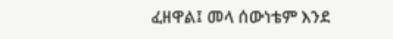ፈዘዋል፤ መላ ሰውነቴም እንደ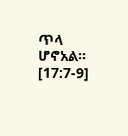ጥላ ሆኖአል። [17:7-9]